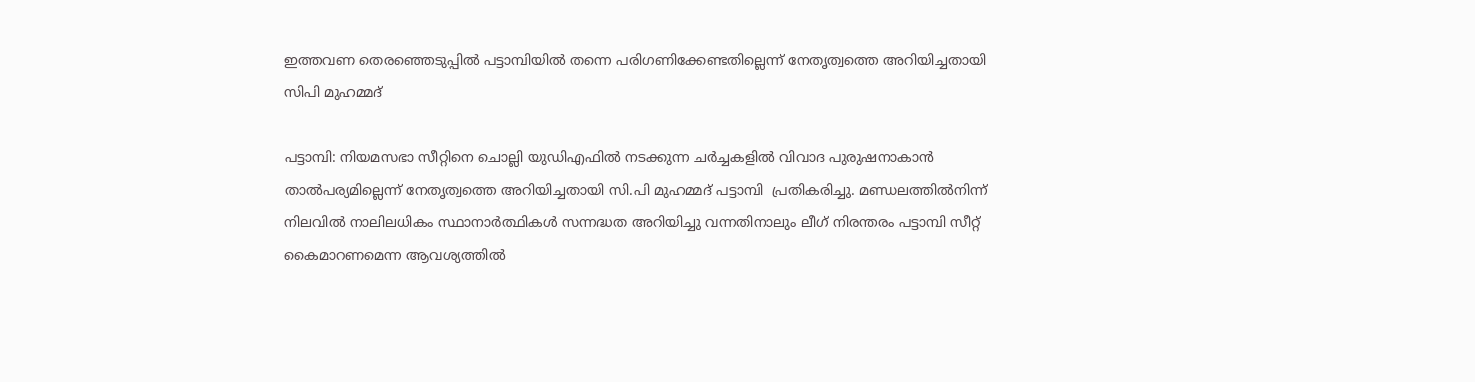ഇത്തവണ തെരഞ്ഞെടുപ്പിൽ പട്ടാമ്പിയിൽ തന്നെ പരിഗണിക്കേണ്ടതില്ലെന്ന് നേതൃത്വത്തെ അറിയിച്ചതായി സിപി മുഹമ്മദ്

പട്ടാമ്പി: നിയമസഭാ സീറ്റിനെ ചൊല്ലി യുഡിഎഫിൽ നടക്കുന്ന ചർച്ചകളിൽ വിവാദ പുരുഷനാകാൻ താൽപര്യമില്ലെന്ന് നേതൃത്വത്തെ അറിയിച്ചതായി സി.പി മുഹമ്മദ് പട്ടാമ്പി  പ്രതികരിച്ചു. മണ്ഡലത്തിൽനിന്ന് നിലവിൽ നാലിലധികം സ്ഥാനാർത്ഥികൾ സന്നദ്ധത അറിയിച്ചു വന്നതിനാലും ലീഗ് നിരന്തരം പട്ടാമ്പി സീറ്റ് കൈമാറണമെന്ന ആവശ്യത്തിൽ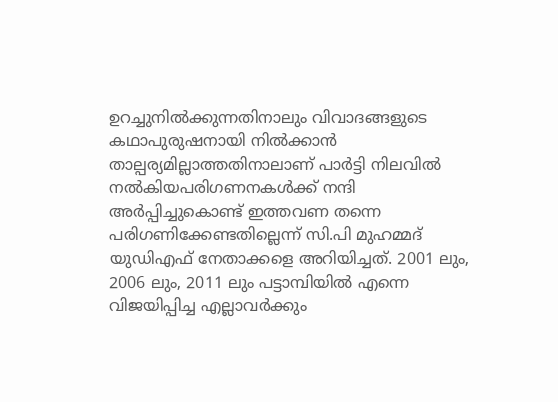ഉറച്ചുനിൽക്കുന്നതിനാലും വിവാദങ്ങളുടെ കഥാപുരുഷനായി നിൽക്കാൻ താല്പര്യമില്ലാത്തതിനാലാണ് പാർട്ടി നിലവിൽ നൽകിയപരിഗണനകൾക്ക് നന്ദി അർപ്പിച്ചുകൊണ്ട് ഇത്തവണ തന്നെ പരിഗണിക്കേണ്ടതില്ലെന്ന് സി.പി മുഹമ്മദ് യുഡിഎഫ് നേതാക്കളെ അറിയിച്ചത്. 2001 ലും, 2006 ലും, 2011 ലും പട്ടാമ്പിയിൽ എന്നെ വിജയിപ്പിച്ച എല്ലാവർക്കും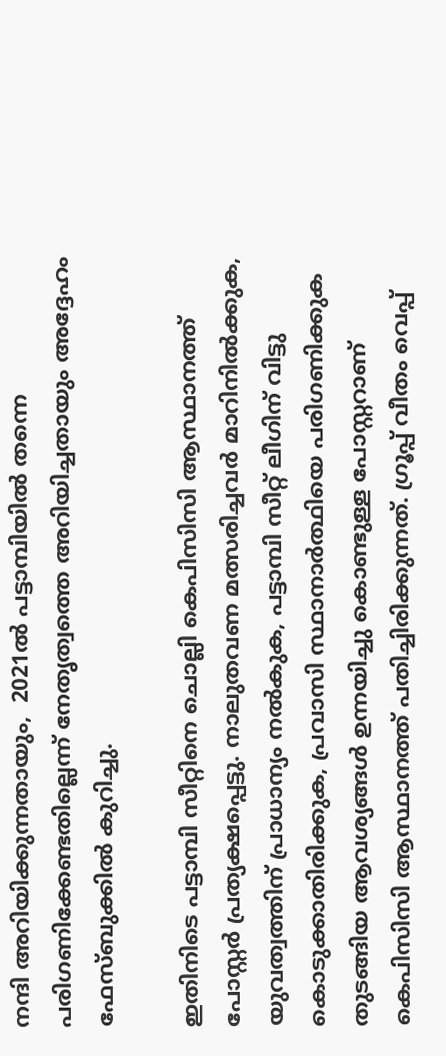നന്ദി അറിയിക്കുന്നതായും,  2021ൽ പട്ടാമ്പിയിൽ തന്നെ പരിഗണിക്കേണ്ടതില്ലെന്ന് നേതൃത്വത്തെ അറിയിച്ചതായും അദ്ദേഹം ഫേസ്ബുക്കിൽ കുറിച്ചു.

ഇതിനിടെ പട്ടാമ്പി സീറ്റിനെ ചൊല്ലി കെപിസിസി ആസ്ഥാനത്ത് പോസ്റ്റർ പ്രത്യക്ഷപ്പെട്ടു. നാലുതവണ മത്സരിച്ചവർ മാറിനിൽക്കുക, യുവത്വത്തിന് പ്രാധാന്യം നൽകുക, പട്ടാമ്പി സീറ്റ് ലീഗിന് വിട്ടു കൊടുക്കാതിരിക്കുക, പ്രവാസി സ്ഥാനാർത്ഥിയെ പരിഗണിക്കുക തുടങ്ങിയ ആവശ്യങ്ങൾ ഉന്നയിച്ചു കൊണ്ടുള്ള പോസ്റ്ററാണ് കെപിസിസി ആസ്ഥാനത്ത് പതിച്ചിരിക്കുന്നത്. ഗ്രൂപ്പ് വീതം വെപ്പ്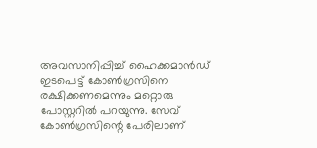അവസാനിപ്പിച്ച് ഹൈക്കമാൻഡ് ഇടപെട്ട് കോൺഗ്രസിനെ രക്ഷിക്കണമെന്നും മറ്റൊരു പോസ്റ്ററിൽ പറയുന്നു. സേവ് കോൺഗ്രസിന്റെ പേരിലാണ്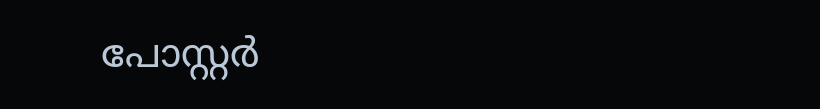പോസ്റ്റർ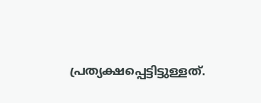പ്രത്യക്ഷപ്പെട്ടിട്ടുള്ളത്.